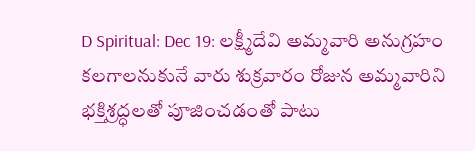D Spiritual: Dec 19: లక్ష్మీదేవి అమ్మవారి అనుగ్రహం కలగాలనుకునే వారు శుక్రవారం రోజున అమ్మవారిని భక్తిశ్రద్ధలతో పూజించడంతో పాటు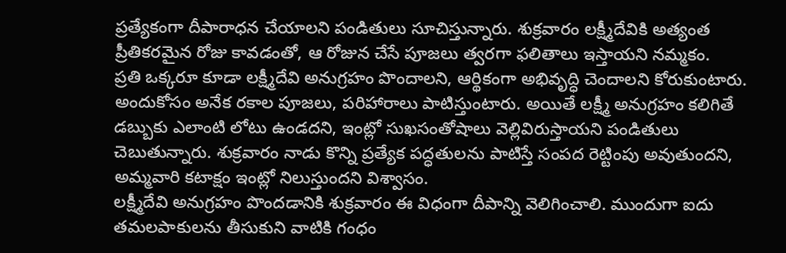ప్రత్యేకంగా దీపారాధన చేయాలని పండితులు సూచిస్తున్నారు. శుక్రవారం లక్ష్మీదేవికి అత్యంత ప్రీతికరమైన రోజు కావడంతో, ఆ రోజున చేసే పూజలు త్వరగా ఫలితాలు ఇస్తాయని నమ్మకం.
ప్రతి ఒక్కరూ కూడా లక్ష్మీదేవి అనుగ్రహం పొందాలని, ఆర్థికంగా అభివృద్ధి చెందాలని కోరుకుంటారు. అందుకోసం అనేక రకాల పూజలు, పరిహారాలు పాటిస్తుంటారు. అయితే లక్ష్మీ అనుగ్రహం కలిగితే డబ్బుకు ఎలాంటి లోటు ఉండదని, ఇంట్లో సుఖసంతోషాలు వెల్లివిరుస్తాయని పండితులు చెబుతున్నారు. శుక్రవారం నాడు కొన్ని ప్రత్యేక పద్ధతులను పాటిస్తే సంపద రెట్టింపు అవుతుందని, అమ్మవారి కటాక్షం ఇంట్లో నిలుస్తుందని విశ్వాసం.
లక్ష్మీదేవి అనుగ్రహం పొందడానికి శుక్రవారం ఈ విధంగా దీపాన్ని వెలిగించాలి. ముందుగా ఐదు తమలపాకులను తీసుకుని వాటికి గంధం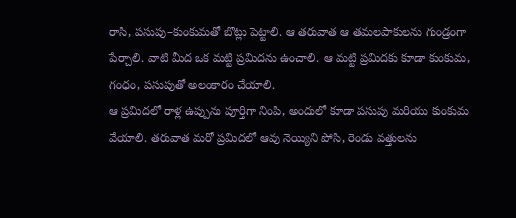రాసి, పసుపు–కుంకుమతో బొట్లు పెట్టాలి. ఆ తరువాత ఆ తమలపాకులను గుండ్రంగా పేర్చాలి. వాటి మీద ఒక మట్టి ప్రమిదను ఉంచాలి. ఆ మట్టి ప్రమిదకు కూడా కుంకుమ, గంధం, పసుపుతో అలంకారం చేయాలి.
ఆ ప్రమిదలో రాళ్ల ఉప్పును పూర్తిగా నింపి, అందులో కూడా పసుపు మరియు కుంకుమ వేయాలి. తరువాత మరో ప్రమిదలో ఆవు నెయ్యిని పోసి, రెండు వత్తులను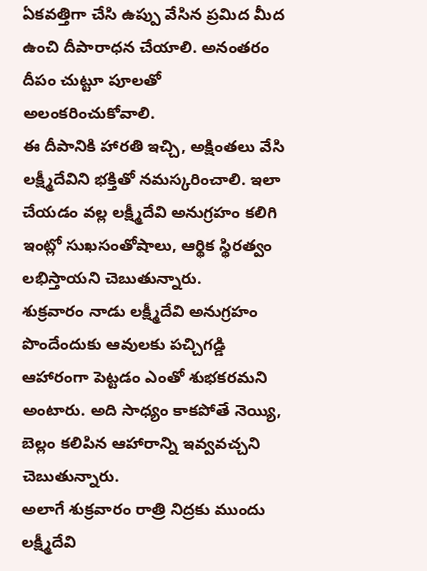ఏకవత్తిగా చేసి ఉప్పు వేసిన ప్రమిద మీద ఉంచి దీపారాధన చేయాలి. అనంతరం దీపం చుట్టూ పూలతో అలంకరించుకోవాలి.
ఈ దీపానికి హారతి ఇచ్చి, అక్షింతలు వేసి లక్ష్మీదేవిని భక్తితో నమస్కరించాలి. ఇలా చేయడం వల్ల లక్ష్మీదేవి అనుగ్రహం కలిగి ఇంట్లో సుఖసంతోషాలు, ఆర్థిక స్థిరత్వం లభిస్తాయని చెబుతున్నారు.
శుక్రవారం నాడు లక్ష్మీదేవి అనుగ్రహం పొందేందుకు ఆవులకు పచ్చిగడ్డి ఆహారంగా పెట్టడం ఎంతో శుభకరమని అంటారు. అది సాధ్యం కాకపోతే నెయ్యి, బెల్లం కలిపిన ఆహారాన్ని ఇవ్వవచ్చని చెబుతున్నారు.
అలాగే శుక్రవారం రాత్రి నిద్రకు ముందు లక్ష్మీదేవి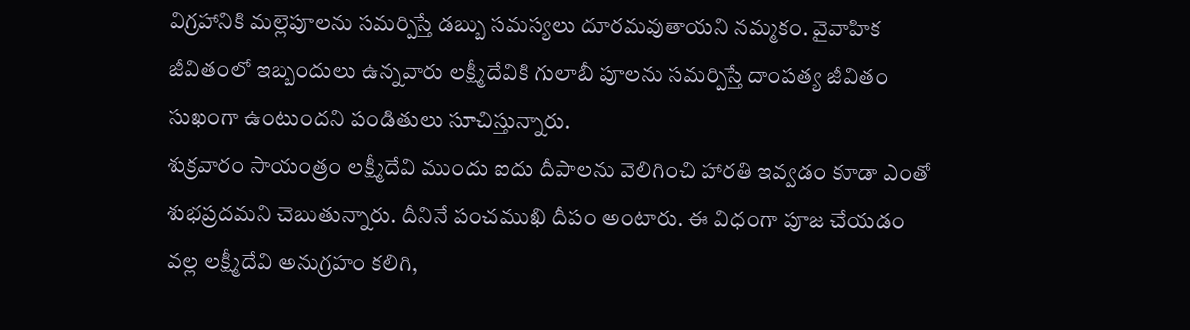విగ్రహానికి మల్లెపూలను సమర్పిస్తే డబ్బు సమస్యలు దూరమవుతాయని నమ్మకం. వైవాహిక జీవితంలో ఇబ్బందులు ఉన్నవారు లక్ష్మీదేవికి గులాబీ పూలను సమర్పిస్తే దాంపత్య జీవితం సుఖంగా ఉంటుందని పండితులు సూచిస్తున్నారు.
శుక్రవారం సాయంత్రం లక్ష్మీదేవి ముందు ఐదు దీపాలను వెలిగించి హారతి ఇవ్వడం కూడా ఎంతో శుభప్రదమని చెబుతున్నారు. దీనినే పంచముఖి దీపం అంటారు. ఈ విధంగా పూజ చేయడం వల్ల లక్ష్మీదేవి అనుగ్రహం కలిగి,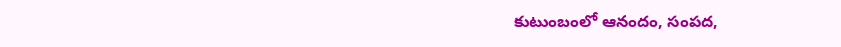కుటుంబంలో ఆనందం, సంపద,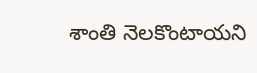శాంతి నెలకొంటాయని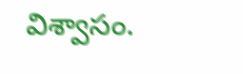విశ్వాసం.